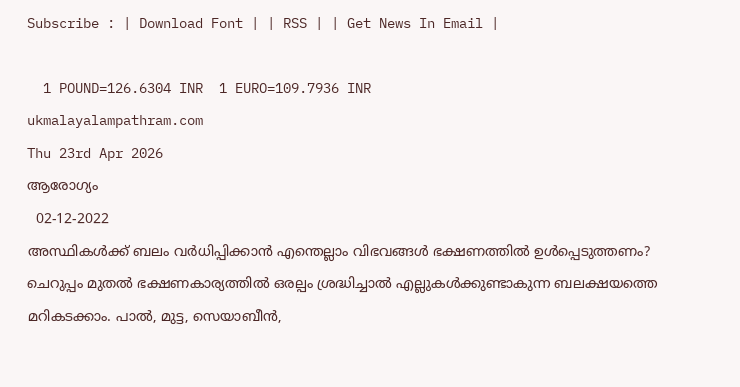Subscribe : | Download Font | | RSS | | Get News In Email |

  1 POUND=126.6304 INR  1 EURO=109.7936 INR
ukmalayalampathram.com
Thu 23rd Apr 2026
ആരോഗ്യം
  02-12-2022
അസ്ഥികള്‍ക്ക് ബലം വര്‍ധിപ്പിക്കാന്‍ എന്തെല്ലാം വിഭവങ്ങള്‍ ഭക്ഷണത്തില്‍ ഉള്‍പ്പെടുത്തണം?
ചെറുപ്പം മുതല്‍ ഭക്ഷണകാര്യത്തില്‍ ഒരല്പം ശ്രദ്ധിച്ചാല്‍ എല്ലുകള്‍ക്കുണ്ടാകുന്ന ബലക്ഷയത്തെ മറികടക്കാം. പാല്‍, മുട്ട, സെയാബീന്‍,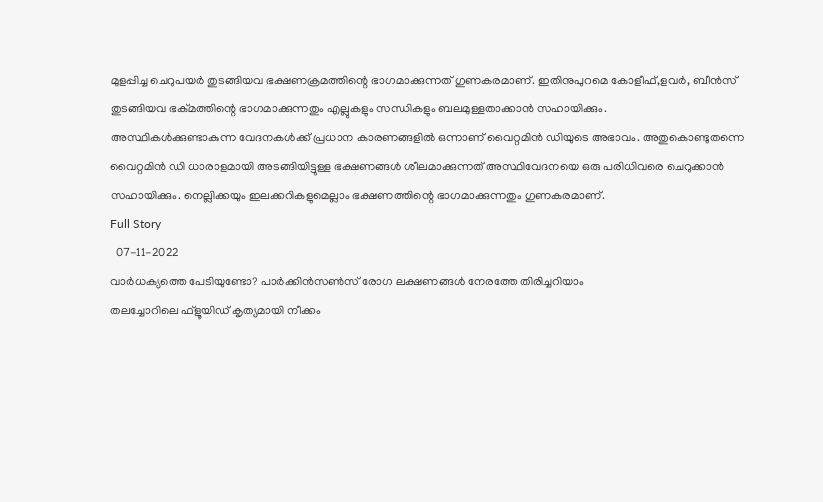മുളപ്പിച്ച ചെറുപയര്‍ തുടങ്ങിയവ ഭക്ഷണക്രമത്തിന്റെ ഭാഗമാക്കുന്നത് ഗുണകരമാണ്. ഇതിനുപുറമെ കോളീഫ്,ളവര്‍, ബീന്‍സ് തുടങ്ങിയവ ഭക്മത്തിന്റെ ഭാഗമാക്കുന്നതും എല്ലുകളും സന്ധികളും ബലമുള്ളതാക്കാന്‍ സഹായിക്കും.
അസ്ഥികള്‍ക്കുണ്ടാകുന്ന വേദനകള്‍ക്ക് പ്രധാന കാരണങ്ങളില്‍ ഒന്നാണ് വൈറ്റമിന്‍ ഡിയുടെ അഭാവം. അതുകൊണ്ടുതന്നെ വൈറ്റമിന്‍ ഡി ധാരാളമായി അടങ്ങിയിട്ടുള്ള ഭക്ഷണങ്ങള്‍ ശീലമാക്കുന്നത് അസ്ഥിവേദനയെ ഒരു പരിധിവരെ ചെറുക്കാന്‍ സഹായിക്കും. നെല്ലിക്കയും ഇലക്കറികളുമെല്ലാം ഭക്ഷണത്തിന്റെ ഭാഗമാക്കുന്നതും ഗുണകരമാണ്.
Full Story
  07-11-2022
വാര്‍ധക്യത്തെ പേടിയുണ്ടോ? പാര്‍ക്കിന്‍സണ്‍സ് രോഗ ലക്ഷണങ്ങള്‍ നേരത്തേ തിരിച്ചറിയാം
തലച്ചോറിലെ ഫ്‌ളൂയിഡ് കൃത്യമായി നീക്കം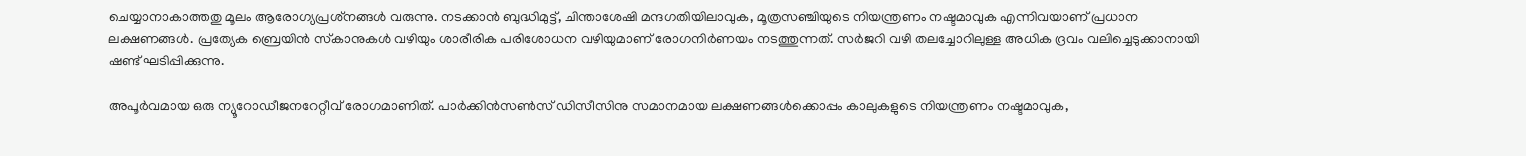ചെയ്യാനാകാത്തതു മൂലം ആരോഗ്യപ്രശ്‌നങ്ങള്‍ വരുന്നു. നടക്കാന്‍ ബുദ്ധിമുട്ട്, ചിന്താശേഷി മന്ദഗതിയിലാവുക, മൂത്രസഞ്ചിയുടെ നിയന്ത്രണം നഷ്ടമാവുക എന്നിവയാണ് പ്രധാന ലക്ഷണങ്ങള്‍. പ്രത്യേക ബ്രെയിന്‍ സ്‌കാനുകള്‍ വഴിയും ശാരീരിക പരിശോധന വഴിയുമാണ് രോഗനിര്‍ണയം നടത്തുന്നത്. സര്‍ജറി വഴി തലച്ചോറിലുള്ള അധിക ദ്രവം വലിച്ചെടുക്കാനായി ഷണ്ട് ഘടിപ്പിക്കുന്നു.

അപൂര്‍വമായ ഒരു ന്യൂറോഡീജനറേറ്റീവ് രോഗമാണിത്. പാര്‍ക്കിന്‍സണ്‍സ് ഡിസീസിനു സമാനമായ ലക്ഷണങ്ങള്‍ക്കൊപ്പം കാലുകളുടെ നിയന്ത്രണം നഷ്ടമാവുക,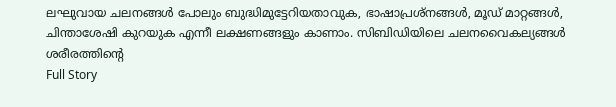ലഘുവായ ചലനങ്ങള്‍ പോലും ബുദ്ധിമുട്ടേറിയതാവുക, ഭാഷാപ്രശ്‌നങ്ങള്‍, മൂഡ് മാറ്റങ്ങള്‍, ചിന്താശേഷി കുറയുക എന്നീ ലക്ഷണങ്ങളും കാണാം. സിബിഡിയിലെ ചലനവൈകല്യങ്ങള്‍ ശരീരത്തിന്റെ
Full Story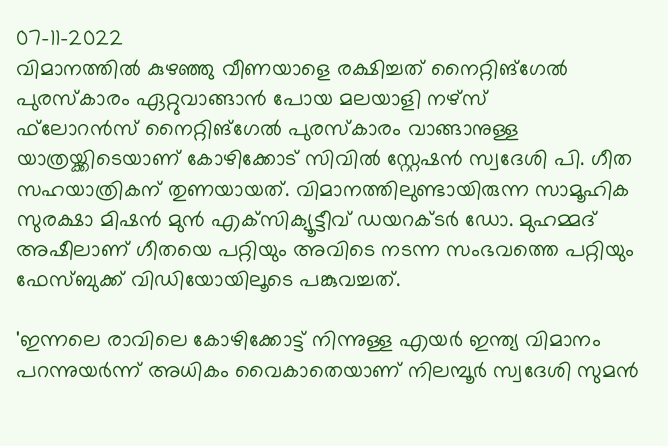07-11-2022
വിമാനത്തില്‍ കുഴഞ്ഞു വീണയാളെ രക്ഷിച്ചത് നൈറ്റിങ്ഗേല്‍ പുരസ്‌കാരം ഏറ്റുവാങ്ങാന്‍ പോയ മലയാളി നഴ്‌സ്
ഫ്‌ലോറന്‍സ് നൈറ്റിങ്ഗേല്‍ പുരസ്‌കാരം വാങ്ങാനുള്ള യാത്രയ്ക്കിടെയാണ് കോഴിക്കോട് സിവില്‍ സ്റ്റേഷന്‍ സ്വദേശി പി. ഗീത സഹയാത്രികന് തുണയായത്. വിമാനത്തിലുണ്ടായിരുന്ന സാമൂഹിക സുരക്ഷാ മിഷന്‍ മുന്‍ എക്‌സിക്യൂട്ടീവ് ഡയറക്ടര്‍ ഡോ. മുഹമ്മദ് അഷീലാണ് ഗീതയെ പറ്റിയും അവിടെ നടന്ന സംഭവത്തെ പറ്റിയും ഫേസ്ബുക്ക് വിഡിയോയിലൂടെ പങ്കുവച്ചത്.

'ഇന്നലെ രാവിലെ കോഴിക്കോട്ട് നിന്നുള്ള എയര്‍ ഇന്ത്യ വിമാനം പറന്നുയര്‍ന്ന് അധികം വൈകാതെയാണ് നിലമ്പൂര്‍ സ്വദേശി സുമന്‍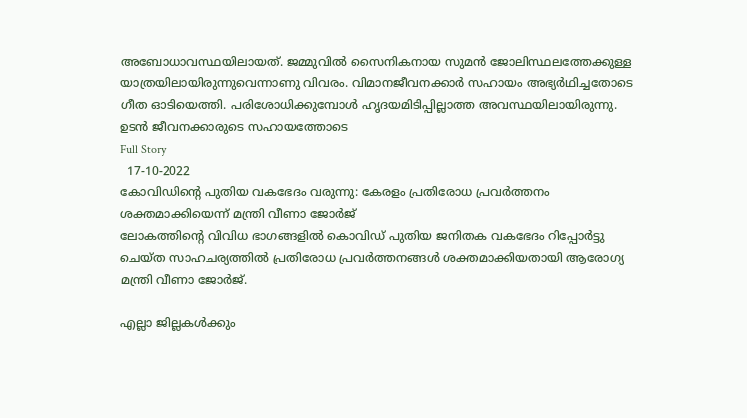അബോധാവസ്ഥയിലായത്. ജമ്മുവില്‍ സൈനികനായ സുമന്‍ ജോലിസ്ഥലത്തേക്കുള്ള യാത്രയിലായിരുന്നുവെന്നാണു വിവരം. വിമാനജീവനക്കാര്‍ സഹായം അഭ്യര്‍ഥിച്ചതോടെ ഗീത ഓടിയെത്തി. പരിശോധിക്കുമ്പോള്‍ ഹൃദയമിടിപ്പില്ലാത്ത അവസ്ഥയിലായിരുന്നു. ഉടന്‍ ജീവനക്കാരുടെ സഹായത്തോടെ
Full Story
  17-10-2022
കോവിഡിന്റെ പുതിയ വകഭേദം വരുന്നു: കേരളം പ്രതിരോധ പ്രവര്‍ത്തനം ശക്തമാക്കിയെന്ന് മന്ത്രി വീണാ ജോര്‍ജ്
ലോകത്തിന്റെ വിവിധ ഭാഗങ്ങളില്‍ കൊവിഡ് പുതിയ ജനിതക വകഭേദം റിപ്പോര്‍ട്ടു ചെയ്ത സാഹചര്യത്തില്‍ പ്രതിരോധ പ്രവര്‍ത്തനങ്ങള്‍ ശക്തമാക്കിയതായി ആരോഗ്യ മന്ത്രി വീണാ ജോര്‍ജ്.

എല്ലാ ജില്ലകള്‍ക്കും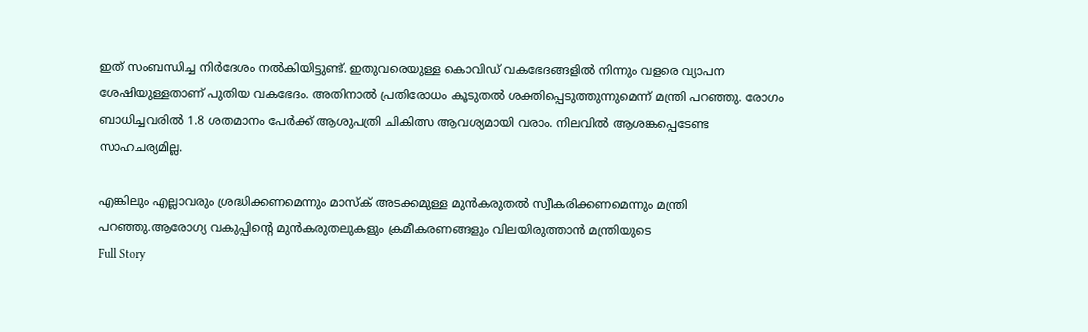ഇത് സംബന്ധിച്ച നിര്‍ദേശം നല്‍കിയിട്ടുണ്ട്. ഇതുവരെയുള്ള കൊവിഡ് വകഭേദങ്ങളില്‍ നിന്നും വളരെ വ്യാപന ശേഷിയുള്ളതാണ് പുതിയ വകഭേദം. അതിനാല്‍ പ്രതിരോധം കൂടുതല്‍ ശക്തിപ്പെടുത്തുന്നുമെന്ന് മന്ത്രി പറഞ്ഞു. രോഗം ബാധിച്ചവരില്‍ 1.8 ശതമാനം പേര്‍ക്ക് ആശുപത്രി ചികിത്സ ആവശ്യമായി വരാം. നിലവില്‍ ആശങ്കപ്പെടേണ്ട സാഹചര്യമില്ല.

എങ്കിലും എല്ലാവരും ശ്രദ്ധിക്കണമെന്നും മാസ്‌ക് അടക്കമുള്ള മുന്‍കരുതല്‍ സ്വീകരിക്കണമെന്നും മന്ത്രി പറഞ്ഞു.ആരോഗ്യ വകുപ്പിന്റെ മുന്‍കരുതലുകളും ക്രമീകരണങ്ങളും വിലയിരുത്താന്‍ മന്ത്രിയുടെ
Full Story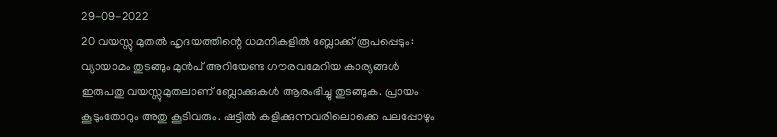29-09-2022
20 വയസ്സു മുതല്‍ ഹൃദയത്തിന്റെ ധമനികളില്‍ ബ്ലോക്ക് രൂപപ്പെടും: വ്യായാമം തുടങ്ങും മുന്‍പ് അറിയേണ്ട ഗൗരവമേറിയ കാര്യങ്ങള്‍
ഇരുപതു വയസ്സുമുതലാണ് ബ്ലോക്കുകള്‍ ആരംഭിച്ചു തുടങ്ങുക. പ്രായം കൂടുംതോറും അതു കൂടിവരും. ഷട്ടില്‍ കളിക്കുന്നവരിലൊക്കെ പലപ്പോഴും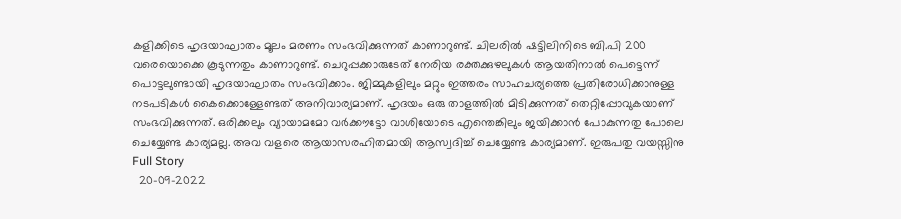കളിക്കിടെ ഹൃദയാഘാതം മൂലം മരണം സംഭവിക്കുന്നത് കാണാറുണ്ട്. ചിലരില്‍ ഷട്ടിലിനിടെ ബി.പി 200 വരെയൊക്കെ കൂടുന്നതും കാണാറുണ്ട്. ചെറുപ്പക്കാരുടേത് നേരിയ രക്തക്കുഴലുകള്‍ ആയതിനാല്‍ പെട്ടെന്ന് പൊട്ടലുണ്ടായി ഹൃദയാഘാതം സംഭവിക്കാം. ജിമ്മുകളിലും മറ്റും ഇത്തരം സാഹചര്യത്തെ പ്രതിരോധിക്കാനുള്ള നടപടികള്‍ കൈക്കൊള്ളേണ്ടത് അനിവാര്യമാണ്. ഹൃദയം ഒരു താളത്തില്‍ മിടിക്കുന്നത് തെറ്റിപ്പോവുകയാണ് സംഭവിക്കുന്നത്. ഒരിക്കലും വ്യായാമമോ വര്‍ക്കൗട്ടോ വാശിയോടെ എന്തെങ്കിലും ജയിക്കാന്‍ പോകുന്നതു പോലെ ചെയ്യേണ്ട കാര്യമല്ല. അവ വളരെ ആയാസരഹിതമായി ആസ്വദിച്ച് ചെയ്യേണ്ട കാര്യമാണ്. ഇരുപതു വയസ്സിനു
Full Story
  20-09-2022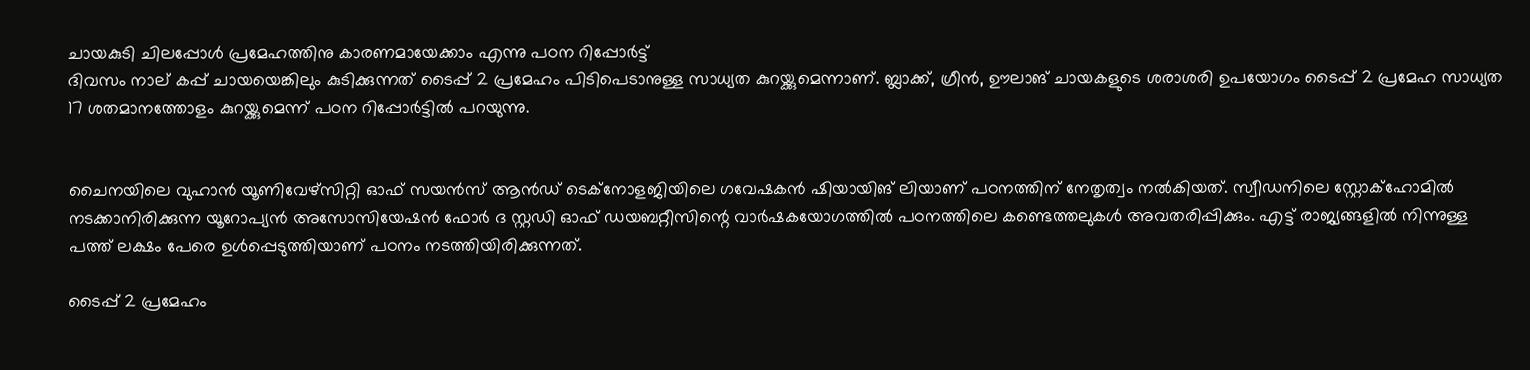ചായകുടി ചിലപ്പോള്‍ പ്രമേഹത്തിനു കാരണമായേക്കാം എന്നു പഠന റിപ്പോര്‍ട്ട്
ദിവസം നാല് കപ്പ് ചായയെങ്കിലും കുടിക്കുന്നത് ടൈപ്പ് 2 പ്രമേഹം പിടിപെടാനുള്ള സാധ്യത കുറയ്ക്കുമെന്നാണ്. ബ്ലാക്ക്, ഗ്രീന്‍, ഊലാങ് ചായകളുടെ ശരാശരി ഉപയോഗം ടൈപ്പ് 2 പ്രമേഹ സാധ്യത 17 ശതമാനത്തോളം കുറയ്ക്കുമെന്ന് പഠന റിപ്പോര്‍ട്ടില്‍ പറയുന്നു.


ചൈനയിലെ വുഹാന്‍ യൂണിവേഴ്സിറ്റി ഓഫ് സയന്‍സ് ആന്‍ഡ് ടെക്നോളജിയിലെ ഗവേഷകന്‍ ഷിയായിങ് ലിയാണ് പഠനത്തിന് നേതൃത്വം നല്‍കിയത്. സ്വീഡനിലെ സ്റ്റോക്ഹോമില്‍ നടക്കാനിരിക്കുന്ന യൂറോപ്യന്‍ അസോസിയേഷന്‍ ഫോര്‍ ദ സ്റ്റഡി ഓഫ് ഡയബറ്റീസിന്റെ വാര്‍ഷകയോഗത്തില്‍ പഠനത്തിലെ കണ്ടെത്തലുകള്‍ അവതരിപ്പിക്കും. എട്ട് രാജ്യങ്ങളില്‍ നിന്നുള്ള പത്ത് ലക്ഷം പേരെ ഉള്‍പ്പെടുത്തിയാണ് പഠനം നടത്തിയിരിക്കുന്നത്.

ടൈപ്പ് 2 പ്രമേഹം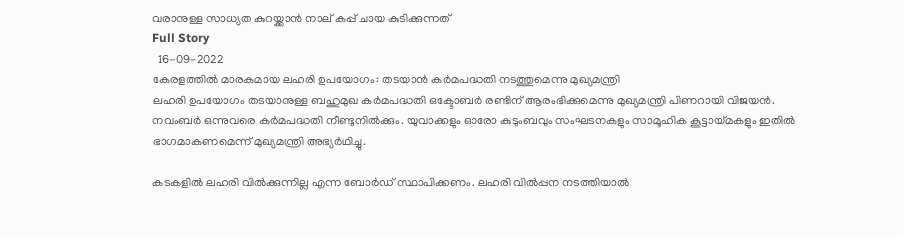വരാനുള്ള സാധ്യത കുറയ്ക്കാന്‍ നാല് കപ്പ് ചായ കുടിക്കുന്നത്
Full Story
  16-09-2022
കേരളത്തില്‍ മാരകമായ ലഹരി ഉപയോഗം: തടയാന്‍ കര്‍മപദ്ധതി നടത്തുമെന്നു മുഖ്യമന്ത്രി
ലഹരി ഉപയോഗം തടയാനുള്ള ബഹുമുഖ കര്‍മപദ്ധതി ഒക്ടോബര്‍ രണ്ടിന് ആരംഭിക്കുമെന്നു മുഖ്യമന്ത്രി പിണറായി വിജയന്‍. നവംബര്‍ ഒന്നുവരെ കര്‍മപദ്ധതി നീണ്ടുനില്‍ക്കും. യുവാക്കളും ഓരോ കുടുംബവും സംഘടനകളും സാമൂഹിക കൂട്ടായ്മകളും ഇതില്‍ ഭാഗമാകണമെന്ന് മുഖ്യമന്ത്രി അഭ്യര്‍ഥിച്ചു.

കടകളില്‍ ലഹരി വില്‍ക്കുന്നില്ല എന്ന ബോര്‍ഡ് സ്ഥാപിക്കണം. ലഹരി വില്‍പ്പന നടത്തിയാല്‍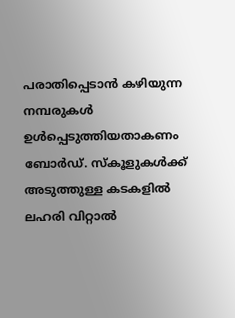പരാതിപ്പെടാന്‍ കഴിയുന്ന നമ്പരുകള്‍ ഉള്‍പ്പെടുത്തിയതാകണം ബോര്‍ഡ്. സ്‌കൂളുകള്‍ക്ക് അടുത്തുള്ള കടകളില്‍ ലഹരി വിറ്റാല്‍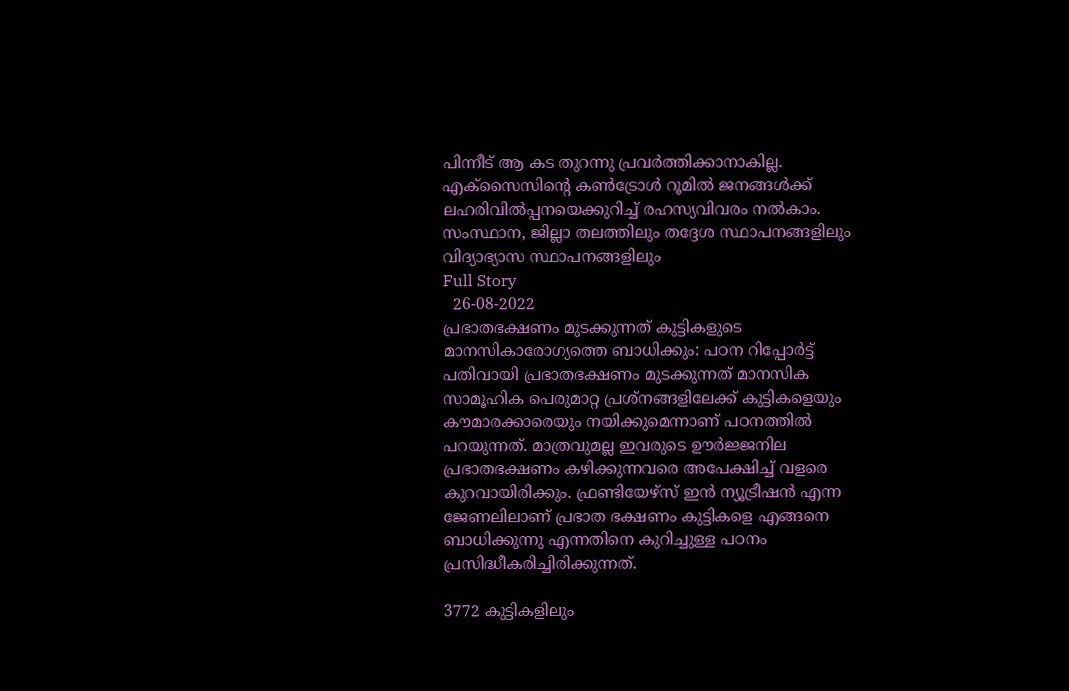പിന്നീട് ആ കട തുറന്നു പ്രവര്‍ത്തിക്കാനാകില്ല. എക്‌സൈസിന്റെ കണ്‍ട്രോള്‍ റൂമില്‍ ജനങ്ങള്‍ക്ക് ലഹരിവില്‍പ്പനയെക്കുറിച്ച് രഹസ്യവിവരം നല്‍കാം. സംസ്ഥാന, ജില്ലാ തലത്തിലും തദ്ദേശ സ്ഥാപനങ്ങളിലും വിദ്യാഭ്യാസ സ്ഥാപനങ്ങളിലും
Full Story
  26-08-2022
പ്രഭാതഭക്ഷണം മുടക്കുന്നത് കുട്ടികളുടെ മാനസികാരോഗ്യത്തെ ബാധിക്കും: പഠന റിപ്പോര്‍ട്ട്
പതിവായി പ്രഭാതഭക്ഷണം മുടക്കുന്നത് മാനസിക സാമൂഹിക പെരുമാറ്റ പ്രശ്നങ്ങളിലേക്ക് കുട്ടികളെയും കൗമാരക്കാരെയും നയിക്കുമെന്നാണ് പഠനത്തില്‍ പറയുന്നത്. മാത്രവുമല്ല ഇവരുടെ ഊര്‍ജ്ജനില പ്രഭാതഭക്ഷണം കഴിക്കുന്നവരെ അപേക്ഷിച്ച് വളരെ കുറവായിരിക്കും. ഫ്രണ്ടിയേഴ്സ് ഇന്‍ ന്യൂട്രീഷന്‍ എന്ന ജേണലിലാണ് പ്രഭാത ഭക്ഷണം കുട്ടികളെ എങ്ങനെ ബാധിക്കുന്നു എന്നതിനെ കുറിച്ചുള്ള പഠനം പ്രസിദ്ധീകരിച്ചിരിക്കുന്നത്.

3772 കുട്ടികളിലും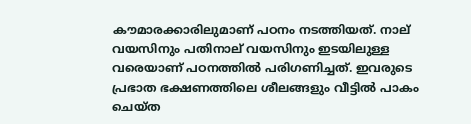കൗമാരക്കാരിലുമാണ് പഠനം നടത്തിയത്. നാല് വയസിനും പതിനാല് വയസിനും ഇടയിലുള്ള വരെയാണ് പഠനത്തില്‍ പരിഗണിച്ചത്. ഇവരുടെ പ്രഭാത ഭക്ഷണത്തിലെ ശീലങ്ങളും വീട്ടില്‍ പാകം ചെയ്ത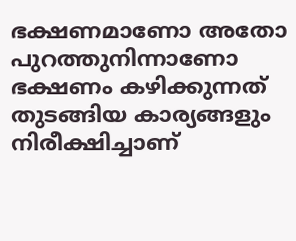ഭക്ഷണമാണോ അതോ പുറത്തുനിന്നാണോ ഭക്ഷണം കഴിക്കുന്നത് തുടങ്ങിയ കാര്യങ്ങളും നിരീക്ഷിച്ചാണ്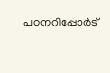പഠനറിപ്പോര്‍ട്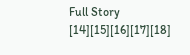Full Story
[14][15][16][17][18]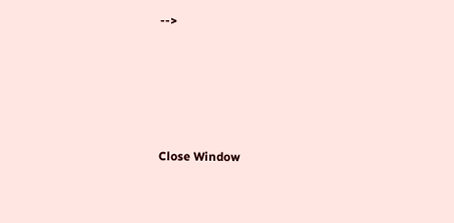-->





Close Window